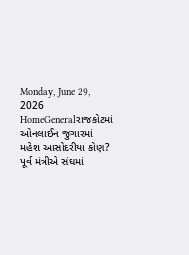Monday, June 29, 2026
HomeGeneralરાજકોટમાં ઓનલાઈન જુગારમાં મહેશ આસોદરીયા કોણ? પૂર્વ મંત્રીએ સંઘમાં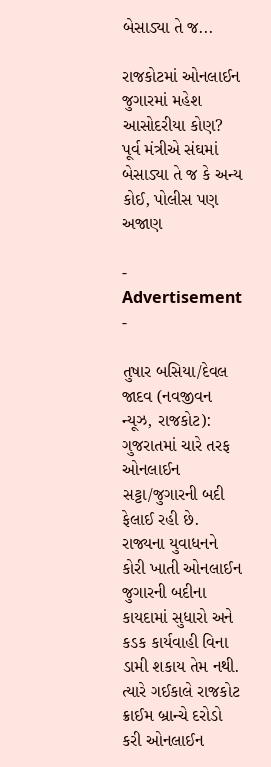બેસાડ્યા તે જ...

રાજકોટમાં ઓનલાઈન જુગારમાં મહેશ આસોદરીયા કોણ? પૂર્વ મંત્રીએ સંઘમાં બેસાડ્યા તે જ કે અન્ય કોઈ, પોલીસ પણ અજાણ

- Advertisement -

તુષાર બસિયા/દેવલ જાદવ (નવજીવન ન્યૂઝ, રાજકોટ): ગુજરાતમાં ચારે તરફ ઓનલાઈન સટ્ટા/જુગારની બદી ફેલાઈ રહી છે. રાજ્યના યુવાધનને કોરી ખાતી ઓનલાઈન જુગારની બદીના કાયદામાં સુધારો અને કડક કાર્યવાહી વિના ડામી શકાય તેમ નથી. ત્યારે ગઈકાલે રાજકોટ ક્રાઈમ બ્રાન્ચે દરોડો કરી ઓનલાઈન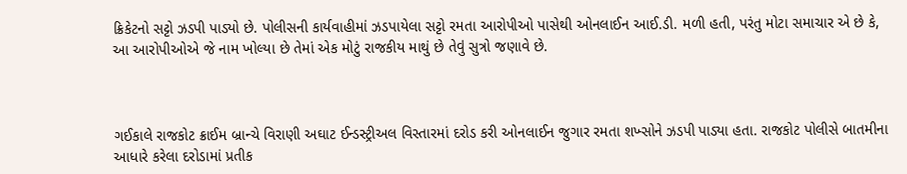ક્રિકેટનો સટ્ટો ઝડપી પાડ્યો છે. પોલીસની કાર્યવાહીમાં ઝડપાયેલા સટ્ટો રમતા આરોપીઓ પાસેથી ઓનલાઈન આઈ.ડી. મળી હતી, પરંતુ મોટા સમાચાર એ છે કે, આ આરોપીઓએ જે નામ ખોલ્યા છે તેમાં એક મોટું રાજકીય માથું છે તેવું સુત્રો જણાવે છે.



ગઈકાલે રાજકોટ ક્રાઈમ બ્રાન્ચે વિરાણી અઘાટ ઈન્ડસ્ટ્રીઅલ વિસ્તારમાં દરોડ કરી ઓનલાઈન જુગાર રમતા શખ્સોને ઝડપી પાડ્યા હતા. રાજકોટ પોલીસે બાતમીના આધારે કરેલા દરોડામાં પ્રતીક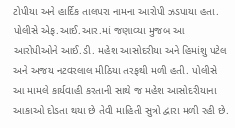ટોપીયા અને હાર્દિક તાલપરા નામના આરોપી ઝડપાયા હતા. પોલીસે એફ.આઈ.આર.માં જણાવ્યા મુજબ આ આરોપીઓને આઈ.ડી. મહેશ આસોદરીયા અને હિમાંશુ પટેલ અને અજય નટવરલાલ મીઠિયા તરફથી મળી હતી. પોલીસે આ મામલે કાર્યવાહી કરતાની સાથે જ મહેશ આસોદરીયાના આકાઓ દોડતા થયા છે તેવી માહિતી સુત્રો દ્વારા મળી રહી છે.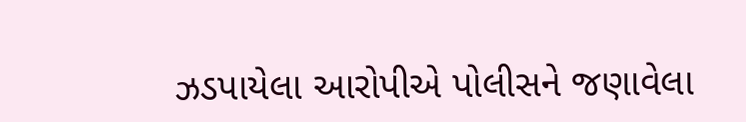ઝડપાયેલા આરોપીએ પોલીસને જણાવેલા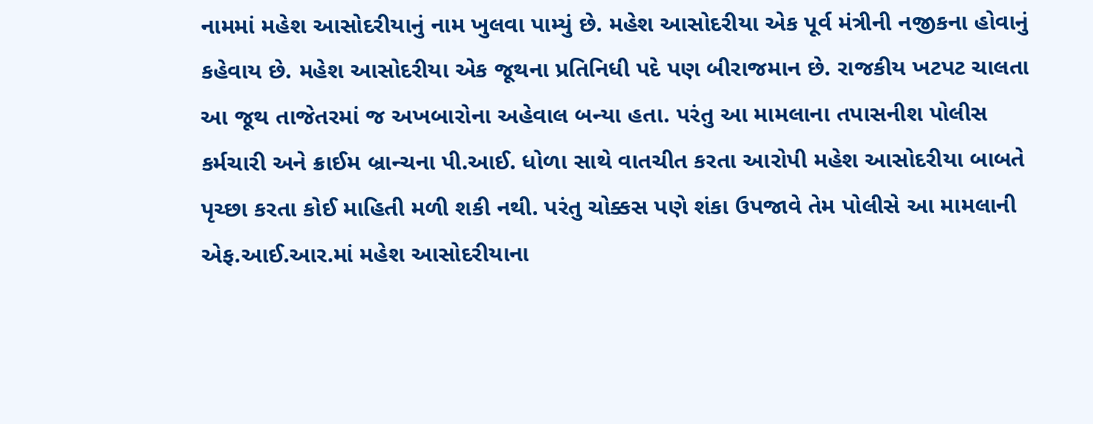નામમાં મહેશ આસોદરીયાનું નામ ખુલવા પામ્યું છે. મહેશ આસોદરીયા એક પૂર્વ મંત્રીની નજીકના હોવાનું કહેવાય છે. મહેશ આસોદરીયા એક જૂથના પ્રતિનિધી પદે પણ બીરાજમાન છે. રાજકીય ખટપટ ચાલતા આ જૂથ તાજેતરમાં જ અખબારોના અહેવાલ બન્યા હતા. પરંતુ આ મામલાના તપાસનીશ પોલીસ કર્મચારી અને ક્રાઈમ બ્રાન્ચના પી.આઈ. ધોળા સાથે વાતચીત કરતા આરોપી મહેશ આસોદરીયા બાબતે પૃચ્છા કરતા કોઈ માહિતી મળી શકી નથી. પરંતુ ચોક્કસ પણે શંકા ઉપજાવે તેમ પોલીસે આ મામલાની એફ.આઈ.આર.માં મહેશ આસોદરીયાના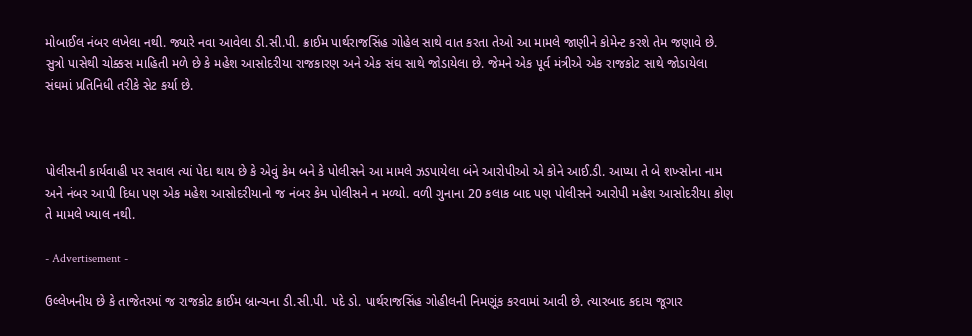મોબાઈલ નંબર લખેલા નથી. જ્યારે નવા આવેલા ડી.સી.પી. ક્રાઈમ પાર્થરાજસિંહ ગોહેલ સાથે વાત કરતા તેઓ આ મામલે જાણીને કોમેન્ટ કરશે તેમ જણાવે છે. સુત્રો પાસેથી ચોક્કસ માહિતી મળે છે કે મહેશ આસોદરીયા રાજકારણ અને એક સંઘ સાથે જોડાયેલા છે. જેમને એક પૂર્વ મંત્રીએ એક રાજકોટ સાથે જોડાયેલા સંઘમાં પ્રતિનિધી તરીકે સેટ કર્યા છે.



પોલીસની કાર્યવાહી પર સવાલ ત્યાં પેદા થાય છે કે એવું કેમ બને કે પોલીસને આ મામલે ઝડપાયેલા બંને આરોપીઓ એ કોને આઈ.ડી. આપ્યા તે બે શખ્સોના નામ અને નંબર આપી દિધા પણ એક મહેશ આસોદરીયાનો જ નંબર કેમ પોલીસને ન મળ્યો. વળી ગુનાના 20 કલાક બાદ પણ પોલીસને આરોપી મહેશ આસોદરીયા કોણ તે મામલે ખ્યાલ નથી.

- Advertisement -

ઉલ્લેખનીય છે કે તાજેતરમાં જ રાજકોટ ક્રાઈમ બ્રાન્ચના ડી.સી.પી. પદે ડો. પાર્થરાજસિંહ ગોહીલની નિમણૂંક કરવામાં આવી છે. ત્યારબાદ કદાચ જૂગાર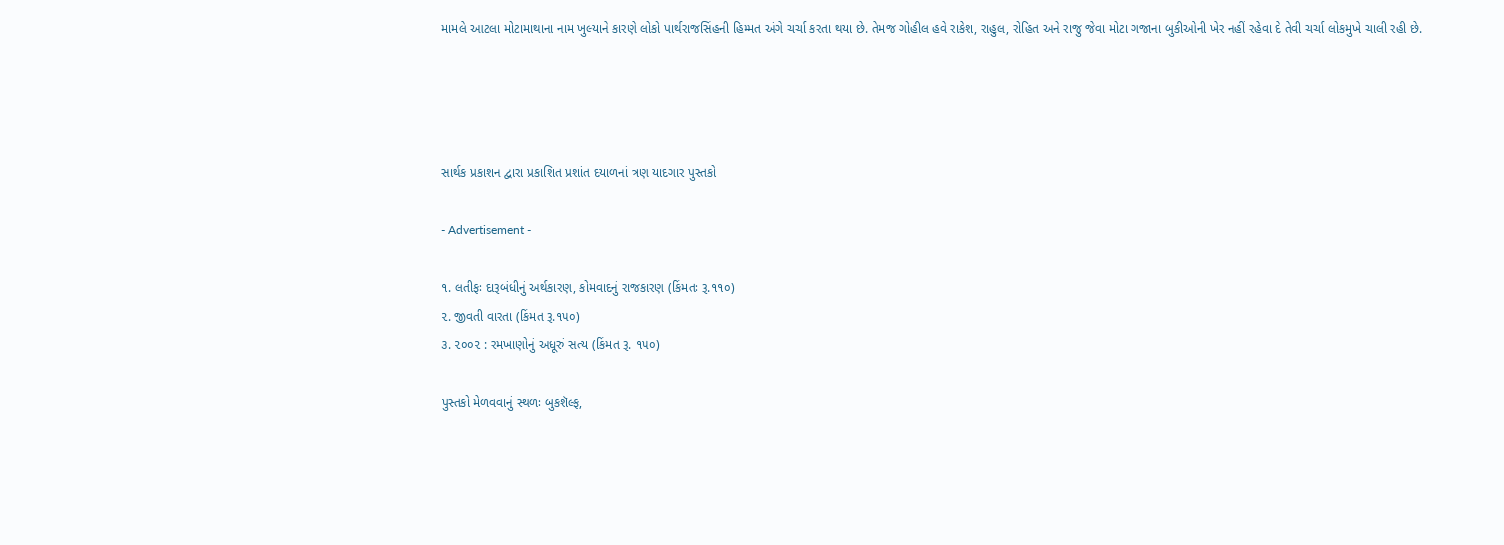મામલે આટલા મોટામાથાના નામ ખુલ્યાને કારણે લોકો પાર્થરાજસિંહની હિમ્મત અંગે ચર્ચા કરતા થયા છે. તેમજ ગોહીલ હવે રાકેશ, રાહુલ, રોહિત અને રાજુ જેવા મોટા ગજાના બુકીઓની ખેર નહીં રહેવા દે તેવી ચર્ચા લોકમુખે ચાલી રહી છે.




સાર્થક પ્રકાશન દ્વારા પ્રકાશિત પ્રશાંત દયાળનાં ત્રણ યાદગાર પુસ્તકો

- Advertisement -

૧. લતીફઃ દારૂબંધીનું અર્થકારણ, કોમવાદનું રાજકારણ (કિંમતઃ રૂ.૧૧૦)
૨. જીવતી વારતા (કિંમત રૂ.૧૫૦)
૩. ૨૦૦૨ : રમખાણોનું અધૂરું સત્ય (કિંમત રૂ. ૧૫૦)

પુસ્તકો મેળવવાનું સ્થળઃ બુકશૅલ્ફ,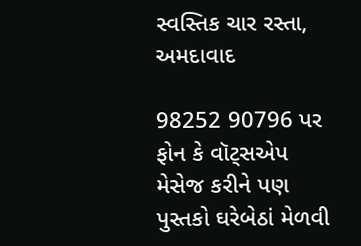સ્વસ્તિક ચાર રસ્તા, અમદાવાદ

98252 90796 પર ફોન કે વૉટ્સએપ મેસેજ કરીને પણ પુસ્તકો ઘરેબેઠાં મેળવી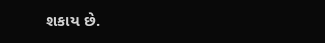શકાય છે.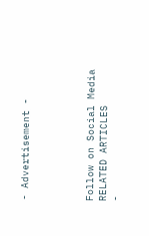- Advertisement -




Follow on Social Media
RELATED ARTICLES
-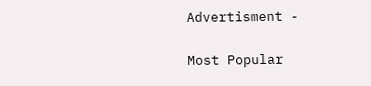Advertisment -

Most Popular